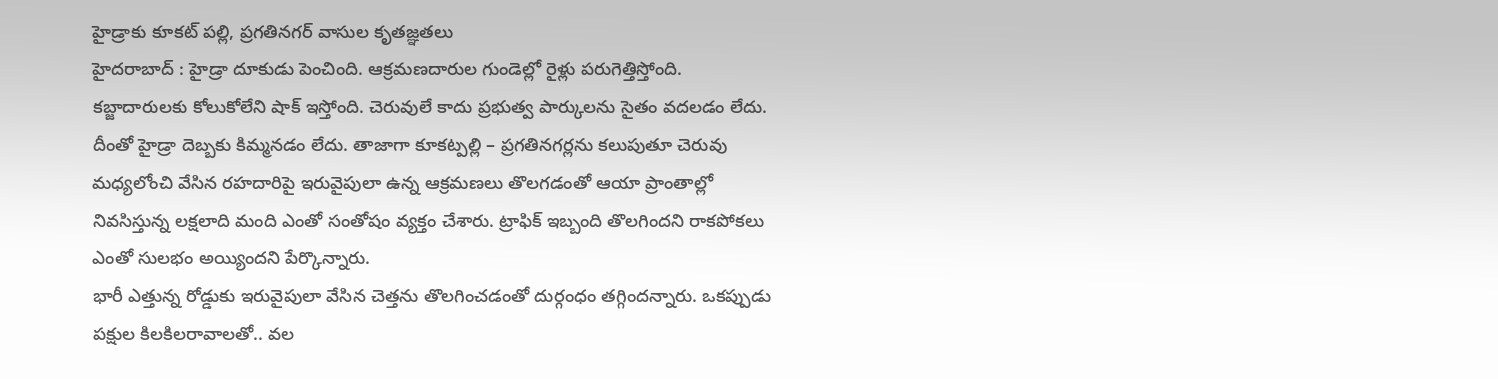హైడ్రాకు కూకట్ పల్లి, ప్రగతినగర్ వాసుల కృతజ్ఞతలు
హైదరాబాద్ : హైడ్రా దూకుడు పెంచింది. ఆక్రమణదారుల గుండెల్లో రైళ్లు పరుగెత్తిస్తోంది. కబ్జాదారులకు కోలుకోలేని షాక్ ఇస్తోంది. చెరువులే కాదు ప్రభుత్వ పార్కులను సైతం వదలడం లేదు. దీంతో హైడ్రా దెబ్బకు కిమ్మనడం లేదు. తాజాగా కూకట్పల్లి – ప్రగతినగర్లను కలుపుతూ చెరువు మధ్యలోంచి వేసిన రహదారిపై ఇరువైపులా ఉన్న ఆక్రమణలు తొలగడంతో ఆయా ప్రాంతాల్లో నివసిస్తున్న లక్షలాది మంది ఎంతో సంతోషం వ్యక్తం చేశారు. ట్రాఫిక్ ఇబ్బంది తొలగిందని రాకపోకలు ఎంతో సులభం అయ్యిందని పేర్కొన్నారు.
భారీ ఎత్తున్న రోడ్డుకు ఇరువైపులా వేసిన చెత్తను తొలగించడంతో దుర్గంధం తగ్గిందన్నారు. ఒకప్పుడు పక్షుల కిలకిలరావాలతో.. వల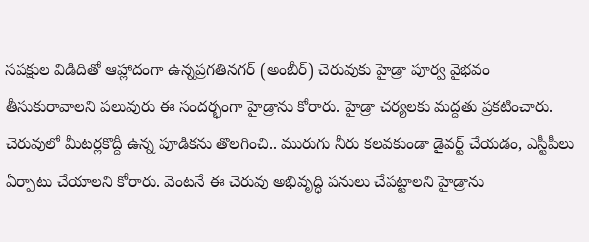సపక్షుల విడిదితో ఆహ్లాదంగా ఉన్నప్రగతినగర్ (అంబీర్) చెరువుకు హైడ్రా పూర్వ వైభవం తీసుకురావాలని పలువురు ఈ సందర్భంగా హైడ్రాను కోరారు. హైడ్రా చర్యలకు మద్దతు ప్రకటించారు. చెరువులో మీటర్లకొద్దీ ఉన్న పూడికను తొలగించి.. మురుగు నీరు కలవకుండా డైవర్ట్ చేయడం, ఎస్టీపీలు ఏర్పాటు చేయాలని కోరారు. వెంటనే ఈ చెరువు అభివృద్ధి పనులు చేపట్టాలని హైడ్రాను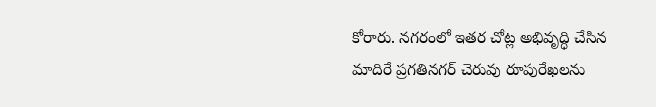కోరారు. నగరంలో ఇతర చోట్ల అభివృద్ధి చేసిన మాదిరే ప్రగతినగర్ చెరువు రూపురేఖలను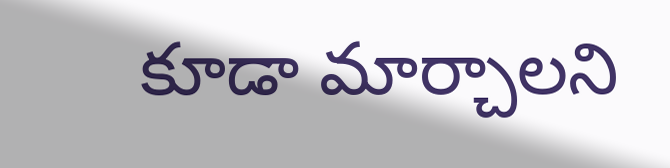కూడా మార్చాలని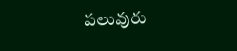పలువురు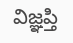విజ్ఞప్తి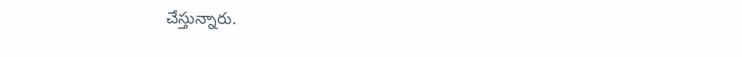చేస్తున్నారు.